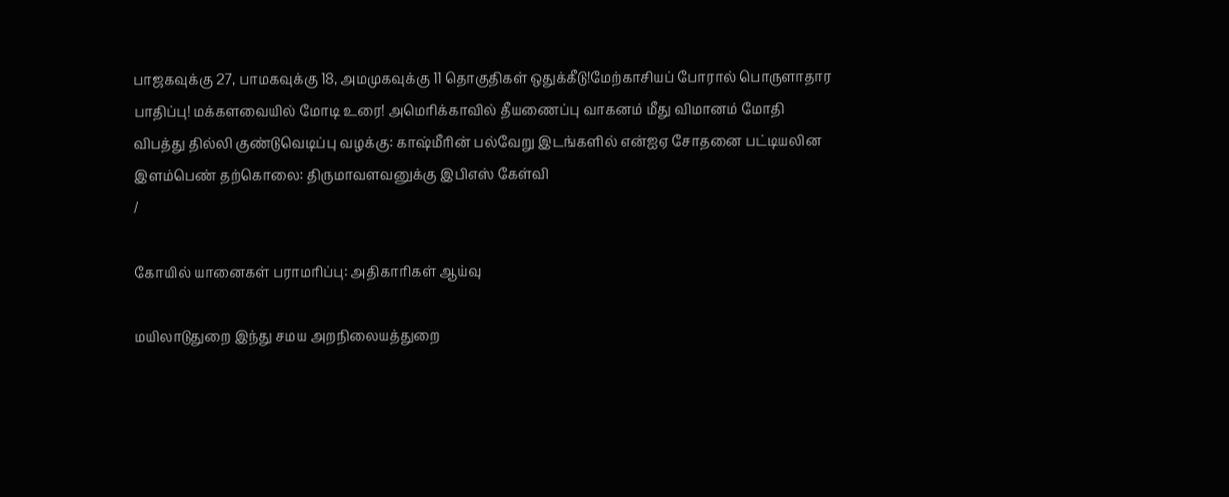பாஜகவுக்கு 27, பாமகவுக்கு 18, அமமுகவுக்கு 11 தொகுதிகள் ஒதுக்கீடு!மேற்காசியப் போரால் பொருளாதார பாதிப்பு! மக்களவையில் மோடி உரை! அமெரிக்காவில் தீயணைப்பு வாகனம் மீது விமானம் மோதி விபத்து தில்லி குண்டுவெடிப்பு வழக்கு: காஷ்மீரின் பல்வேறு இடங்களில் என்ஐஏ சோதனை பட்டியலின இளம்பெண் தற்கொலை: திருமாவளவனுக்கு இபிஎஸ் கேள்வி
/

கோயில் யானைகள் பராமரிப்பு: அதிகாரிகள் ஆய்வு

மயிலாடுதுறை இந்து சமய அறநிலையத்துறை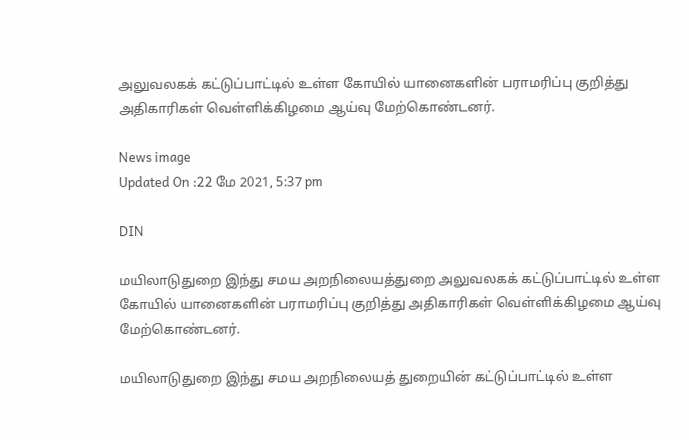அலுவலகக் கட்டுப்பாட்டில் உள்ள கோயில் யானைகளின் பராமரிப்பு குறித்து அதிகாரிகள் வெள்ளிக்கிழமை ஆய்வு மேற்கொண்டனர்.

News image
Updated On :22 மே 2021, 5:37 pm

DIN

மயிலாடுதுறை இந்து சமய அறநிலையத்துறை அலுவலகக் கட்டுப்பாட்டில் உள்ள கோயில் யானைகளின் பராமரிப்பு குறித்து அதிகாரிகள் வெள்ளிக்கிழமை ஆய்வு மேற்கொண்டனர்.

மயிலாடுதுறை இந்து சமய அறநிலையத் துறையின் கட்டுப்பாட்டில் உள்ள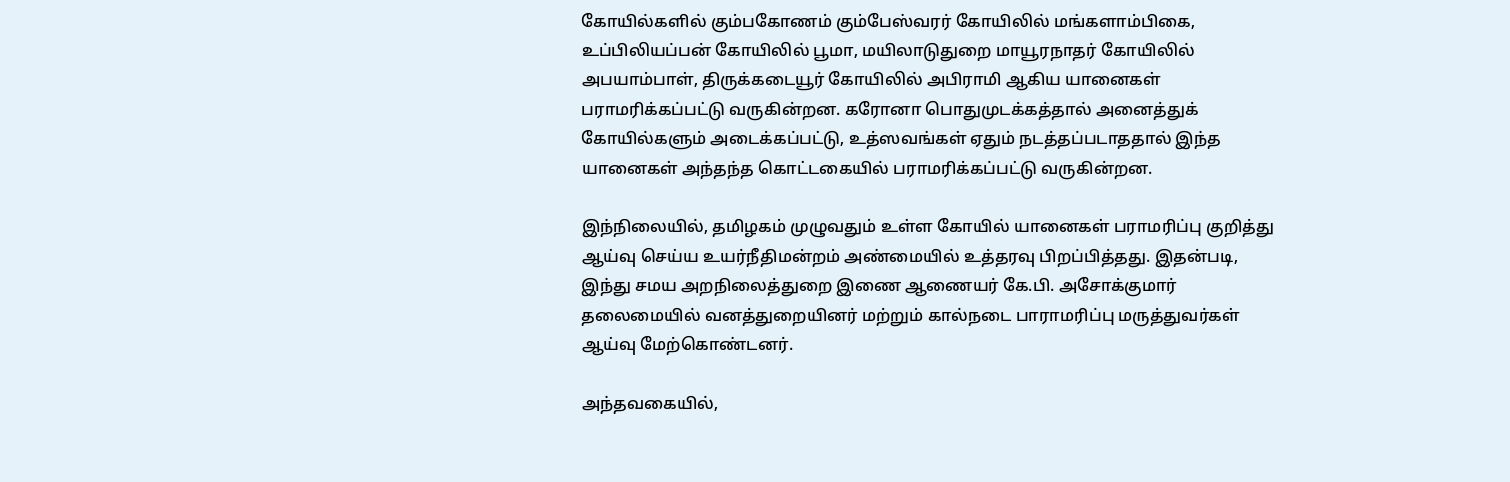கோயில்களில் கும்பகோணம் கும்பேஸ்வரர் கோயிலில் மங்களாம்பிகை, உப்பிலியப்பன் கோயிலில் பூமா, மயிலாடுதுறை மாயூரநாதர் கோயிலில் அபயாம்பாள், திருக்கடையூர் கோயிலில் அபிராமி ஆகிய யானைகள் பராமரிக்கப்பட்டு வருகின்றன. கரோனா பொதுமுடக்கத்தால் அனைத்துக் கோயில்களும் அடைக்கப்பட்டு, உத்ஸவங்கள் ஏதும் நடத்தப்படாததால் இந்த யானைகள் அந்தந்த கொட்டகையில் பராமரிக்கப்பட்டு வருகின்றன.

இந்நிலையில், தமிழகம் முழுவதும் உள்ள கோயில் யானைகள் பராமரிப்பு குறித்து ஆய்வு செய்ய உயர்நீதிமன்றம் அண்மையில் உத்தரவு பிறப்பித்தது. இதன்படி, இந்து சமய அறநிலைத்துறை இணை ஆணையர் கே.பி. அசோக்குமார் தலைமையில் வனத்துறையினர் மற்றும் கால்நடை பாராமரிப்பு மருத்துவர்கள் ஆய்வு மேற்கொண்டனர்.

அந்தவகையில்,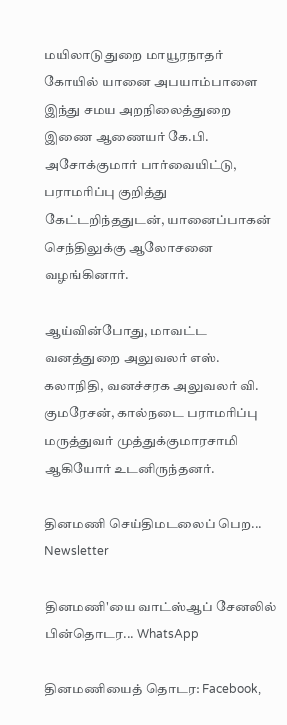மயிலாடுதுறை மாயூரநாதர் கோயில் யானை அபயாம்பாளை இந்து சமய அறநிலைத்துறை இணை ஆணையர் கே.பி. அசோக்குமார் பார்வையிட்டு, பராமரிப்பு குறித்து கேட்டறிந்ததுடன், யானைப்பாகன் செந்திலுக்கு ஆலோசனை வழங்கினார்.

ஆய்வின்போது, மாவட்ட வனத்துறை அலுவலர் எஸ். கலாநிதி, வனச்சரக அலுவலர் வி. குமரேசன், கால்நடை பராமரிப்பு மருத்துவர் முத்துக்குமாரசாமி ஆகியோர் உடனிருந்தனர்.

தினமணி செய்திமடலைப் பெற... Newsletter

தினமணி'யை வாட்ஸ்ஆப் சேனலில் பின்தொடர... WhatsApp

தினமணியைத் தொடர: Facebook,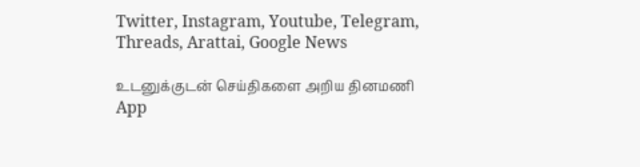Twitter, Instagram, Youtube, Telegram, Threads, Arattai, Google News

உடனுக்குடன் செய்திகளை அறிய தினமணி App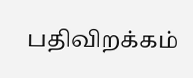பதிவிறக்கம்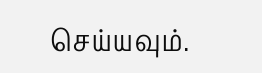செய்யவும்.